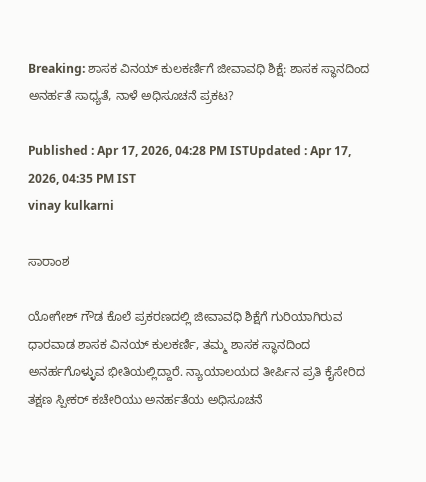Breaking: ಶಾಸಕ ವಿನಯ್ ಕುಲಕರ್ಣಿಗೆ ಜೀವಾವಧಿ ಶಿಕ್ಷೆ: ಶಾಸಕ ಸ್ಥಾನದಿಂದ ಅನರ್ಹತೆ ಸಾಧ್ಯತೆ, ನಾಳೆ ಅಧಿಸೂಚನೆ ಪ್ರಕಟ?

Published : Apr 17, 2026, 04:28 PM ISTUpdated : Apr 17, 2026, 04:35 PM IST
vinay kulkarni

ಸಾರಾಂಶ

ಯೋಗೇಶ್‌ ಗೌಡ ಕೊಲೆ ಪ್ರಕರಣದಲ್ಲಿ ಜೀವಾವಧಿ ಶಿಕ್ಷೆಗೆ ಗುರಿಯಾಗಿರುವ ಧಾರವಾಡ ಶಾಸಕ ವಿನಯ್ ಕುಲಕರ್ಣಿ, ತಮ್ಮ ಶಾಸಕ ಸ್ಥಾನದಿಂದ ಅನರ್ಹಗೊಳ್ಳುವ ಭೀತಿಯಲ್ಲಿದ್ದಾರೆ. ನ್ಯಾಯಾಲಯದ ತೀರ್ಪಿನ ಪ್ರತಿ ಕೈಸೇರಿದ ತಕ್ಷಣ ಸ್ಪೀಕರ್ ಕಚೇರಿಯು ಅನರ್ಹತೆಯ ಅಧಿಸೂಚನೆ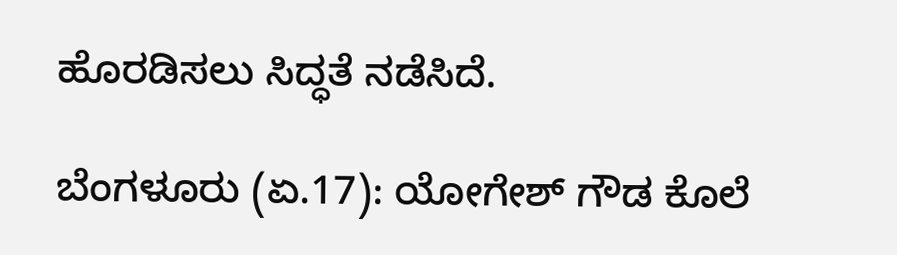ಹೊರಡಿಸಲು ಸಿದ್ಧತೆ ನಡೆಸಿದೆ.

ಬೆಂಗಳೂರು (ಏ.17): ಯೋಗೇಶ್‌ ಗೌಡ ಕೊಲೆ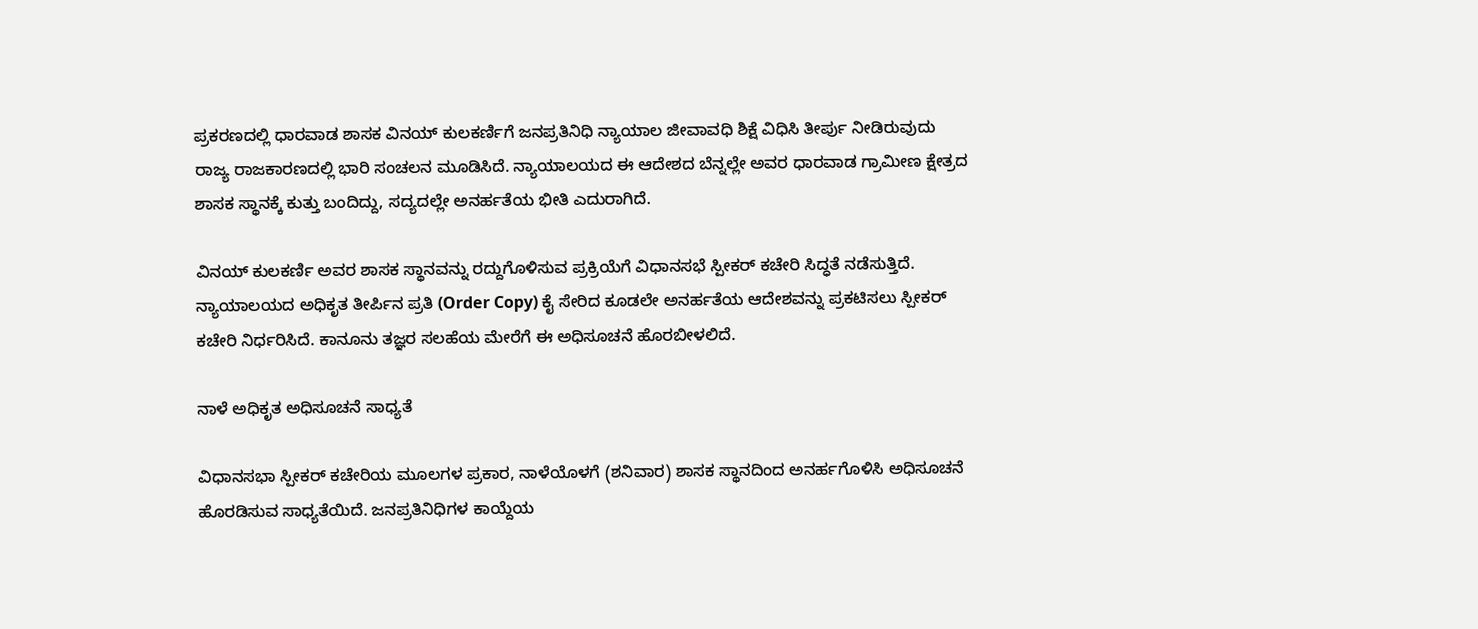ಪ್ರಕರಣದಲ್ಲಿ ಧಾರವಾಡ ಶಾಸಕ ವಿನಯ್ ಕುಲಕರ್ಣಿಗೆ ಜನಪ್ರತಿನಿಧಿ ನ್ಯಾಯಾಲ ಜೀವಾವಧಿ ಶಿಕ್ಷೆ ವಿಧಿಸಿ ತೀರ್ಪು ನೀಡಿರುವುದು ರಾಜ್ಯ ರಾಜಕಾರಣದಲ್ಲಿ ಭಾರಿ ಸಂಚಲನ ಮೂಡಿಸಿದೆ. ನ್ಯಾಯಾಲಯದ ಈ ಆದೇಶದ ಬೆನ್ನಲ್ಲೇ ಅವರ ಧಾರವಾಡ ಗ್ರಾಮೀಣ ಕ್ಷೇತ್ರದ ಶಾಸಕ ಸ್ಥಾನಕ್ಕೆ ಕುತ್ತು ಬಂದಿದ್ದು, ಸದ್ಯದಲ್ಲೇ ಅನರ್ಹತೆಯ ಭೀತಿ ಎದುರಾಗಿದೆ.

ವಿನಯ್ ಕುಲಕರ್ಣಿ ಅವರ ಶಾಸಕ ಸ್ಥಾನವನ್ನು ರದ್ದುಗೊಳಿಸುವ ಪ್ರಕ್ರಿಯೆಗೆ ವಿಧಾನಸಭೆ ಸ್ಪೀಕರ್ ಕಚೇರಿ ಸಿದ್ಧತೆ ನಡೆಸುತ್ತಿದೆ. ನ್ಯಾಯಾಲಯದ ಅಧಿಕೃತ ತೀರ್ಪಿನ ಪ್ರತಿ (Order Copy) ಕೈ ಸೇರಿದ ಕೂಡಲೇ ಅನರ್ಹತೆಯ ಆದೇಶವನ್ನು ಪ್ರಕಟಿಸಲು ಸ್ಪೀಕರ್ ಕಚೇರಿ ನಿರ್ಧರಿಸಿದೆ. ಕಾನೂನು ತಜ್ಞರ ಸಲಹೆಯ ಮೇರೆಗೆ ಈ ಅಧಿಸೂಚನೆ ಹೊರಬೀಳಲಿದೆ.

ನಾಳೆ ಅಧಿಕೃತ ಅಧಿಸೂಚನೆ ಸಾಧ್ಯತೆ

ವಿಧಾನಸಭಾ ಸ್ಪೀಕರ್ ಕಚೇರಿಯ ಮೂಲಗಳ ಪ್ರಕಾರ, ನಾಳೆಯೊಳಗೆ (ಶನಿವಾರ) ಶಾಸಕ ಸ್ಥಾನದಿಂದ ಅನರ್ಹಗೊಳಿಸಿ ಅಧಿಸೂಚನೆ ಹೊರಡಿಸುವ ಸಾಧ್ಯತೆಯಿದೆ. ಜನಪ್ರತಿನಿಧಿಗಳ ಕಾಯ್ದೆಯ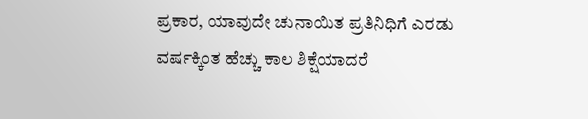ಪ್ರಕಾರ, ಯಾವುದೇ ಚುನಾಯಿತ ಪ್ರತಿನಿಧಿಗೆ ಎರಡು ವರ್ಷಕ್ಕಿಂತ ಹೆಚ್ಚು ಕಾಲ ಶಿಕ್ಷೆಯಾದರೆ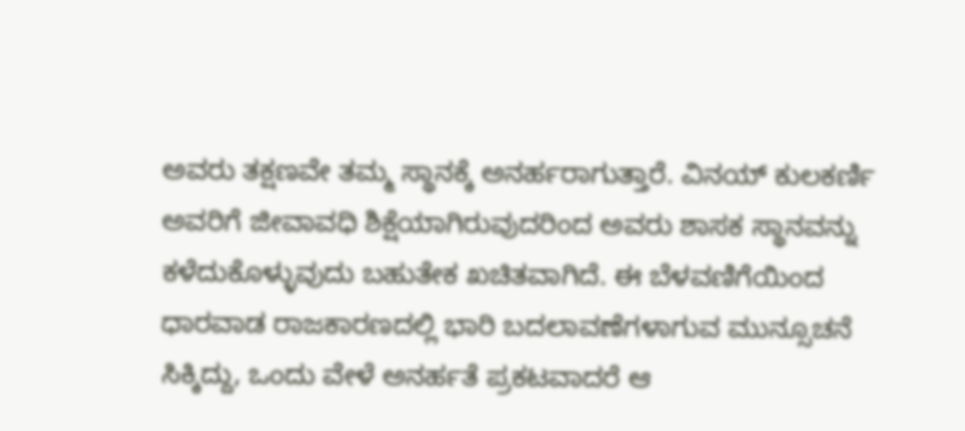ಅವರು ತಕ್ಷಣವೇ ತಮ್ಮ ಸ್ಥಾನಕ್ಕೆ ಅನರ್ಹರಾಗುತ್ತಾರೆ. ವಿನಯ್ ಕುಲಕರ್ಣಿ ಅವರಿಗೆ ಜೀವಾವಧಿ ಶಿಕ್ಷೆಯಾಗಿರುವುದರಿಂದ ಅವರು ಶಾಸಕ ಸ್ಥಾನವನ್ನು ಕಳೆದುಕೊಳ್ಳುವುದು ಬಹುತೇಕ ಖಚಿತವಾಗಿದೆ. ಈ ಬೆಳವಣಿಗೆಯಿಂದ ಧಾರವಾಡ ರಾಜಕಾರಣದಲ್ಲಿ ಭಾರಿ ಬದಲಾವಣೆಗಳಾಗುವ ಮುನ್ಸೂಚನೆ ಸಿಕ್ಕಿದ್ದು, ಒಂದು ವೇಳೆ ಅನರ್ಹತೆ ಪ್ರಕಟವಾದರೆ ಆ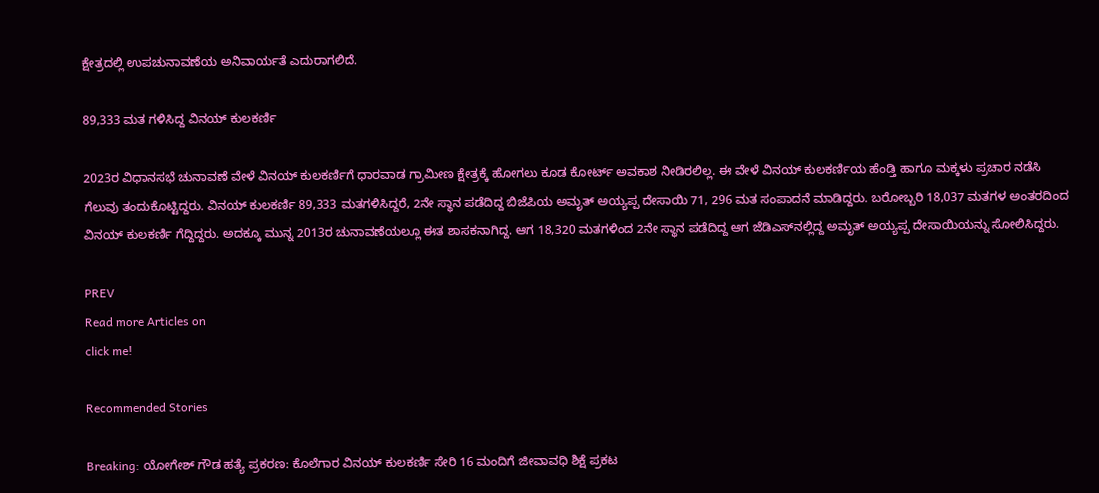ಕ್ಷೇತ್ರದಲ್ಲಿ ಉಪಚುನಾವಣೆಯ ಅನಿವಾರ್ಯತೆ ಎದುರಾಗಲಿದೆ.

89,333 ಮತ ಗಳಿಸಿದ್ದ ವಿನಯ್‌ ಕುಲಕರ್ಣಿ

2023ರ ವಿಧಾನಸಭೆ ಚುನಾವಣೆ ವೇಳೆ ವಿನಯ್‌ ಕುಲಕರ್ಣಿಗೆ ಧಾರವಾಡ ಗ್ರಾಮೀಣ ಕ್ಷೇತ್ರಕ್ಕೆ ಹೋಗಲು ಕೂಡ ಕೋರ್ಟ್‌ ಅವಕಾಶ ನೀಡಿರಲಿಲ್ಲ. ಈ ವೇಳೆ ವಿನಯ್‌ ಕುಲಕರ್ಣಿಯ ಹೆಂಡ್ತಿ ಹಾಗೂ ಮಕ್ಕಳು ಪ್ರಚಾರ ನಡೆಸಿ ಗೆಲುವು ತಂದುಕೊಟ್ಟಿದ್ದರು. ವಿನಯ್‌ ಕುಲಕರ್ಣಿ 89,333 ಮತಗಳಿಸಿದ್ದರೆ, 2ನೇ ಸ್ಥಾನ ಪಡೆದಿದ್ದ ಬಿಜೆಪಿಯ ಅಮೃತ್‌ ಅಯ್ಯಪ್ಪ ದೇಸಾಯಿ 71, 296 ಮತ ಸಂಪಾದನೆ ಮಾಡಿದ್ದರು. ಬರೋಬ್ಬರಿ 18,037 ಮತಗಳ ಅಂತರದಿಂದ ವಿನಯ್‌ ಕುಲಕರ್ಣಿ ಗೆದ್ದಿದ್ದರು. ಅದಕ್ಕೂ ಮುನ್ನ 2013ರ ಚುನಾವಣೆಯಲ್ಲೂ ಈತ ಶಾಸಕನಾಗಿದ್ದ. ಆಗ 18,320 ಮತಗಳಿಂದ 2ನೇ ಸ್ಥಾನ ಪಡೆದಿದ್ದ ಆಗ ಜೆಡಿಎಸ್‌ನಲ್ಲಿದ್ದ ಅಮೃತ್‌ ಅಯ್ಯಪ್ಪ ದೇಸಾಯಿಯನ್ನು ಸೋಲಿಸಿದ್ದರು.

PREV
Read more Articles on
click me!

Recommended Stories

Breaking: ಯೋಗೇಶ್ ಗೌಡ ಹತ್ಯೆ ಪ್ರಕರಣ: ಕೊಲೆಗಾರ ವಿನಯ್ ಕುಲಕರ್ಣಿ ಸೇರಿ 16 ಮಂದಿಗೆ ಜೀವಾವಧಿ ಶಿಕ್ಷೆ ಪ್ರಕಟ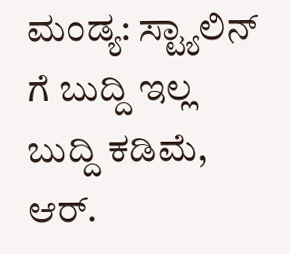ಮಂಡ್ಯ: ಸ್ಟ್ಯಾಲಿನ್ ಗೆ ಬುದ್ದಿ ಇಲ್ಲ ಬುದ್ದಿ ಕಡಿಮೆ, ಆರ್.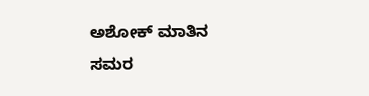ಅಶೋಕ್ ಮಾತಿನ ಸಮರ